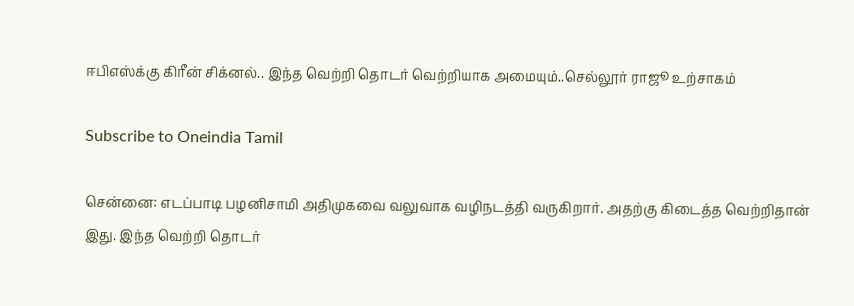ஈபிஎஸ்க்கு கிரீன் சிக்னல்.. இந்த வெற்றி தொடர் வெற்றியாக அமையும்..செல்லூர் ராஜூ உற்சாகம்

Subscribe to Oneindia Tamil

சென்னை: எடப்பாடி பழனிசாமி அதிமுகவை வலுவாக வழிநடத்தி வருகிறார். அதற்கு கிடைத்த வெற்றிதான் இது. இந்த வெற்றி தொடர்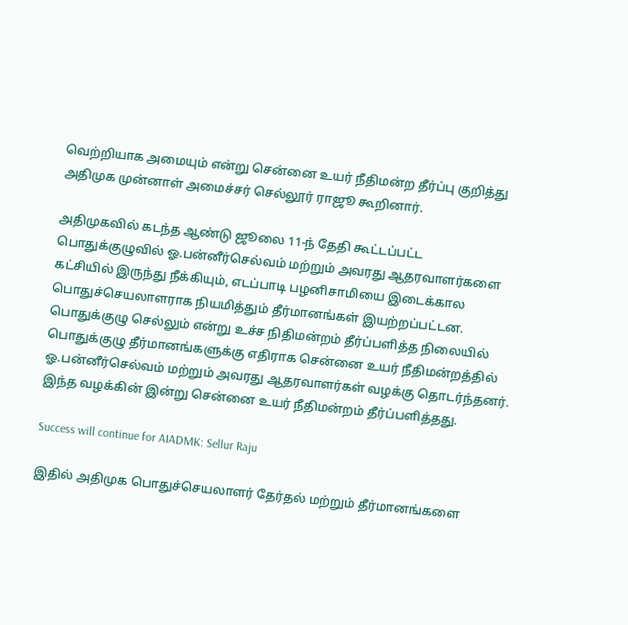வெற்றியாக அமையும் என்று சென்னை உயர் நீதிமன்ற தீர்ப்பு குறித்து அதிமுக முன்னாள் அமைச்சர் செல்லூர் ராஜூ கூறினார்.

அதிமுகவில் கடந்த ஆண்டு ஜூலை 11-ந் தேதி கூட்டப்பட்ட பொதுக்குழுவில் ஓ.பன்னீர்செல்வம் மற்றும் அவரது ஆதரவாளர்களை கட்சியில் இருந்து நீக்கியும், எடப்பாடி பழனிசாமியை இடைக்கால பொதுச்செயலாளராக நியமித்தும் தீர்மானங்கள் இயற்றப்பட்டன. பொதுக்குழு செல்லும் என்று உச்ச நிதிமன்றம் தீர்ப்பளித்த நிலையில் பொதுக்குழு தீர்மானங்களுக்கு எதிராக சென்னை உயர் நீதிமன்றத்தில் ஓ.பன்னீர்செல்வம் மற்றும் அவரது ஆதரவாளர்கள் வழக்கு தொடர்ந்தனர். இந்த வழக்கின் இன்று சென்னை உயர் நீதிமன்றம் தீர்ப்பளித்தது.

Success will continue for AIADMK: Sellur Raju

இதில் அதிமுக பொதுச்செயலாளர் தேர்தல் மற்றும் தீர்மானங்களை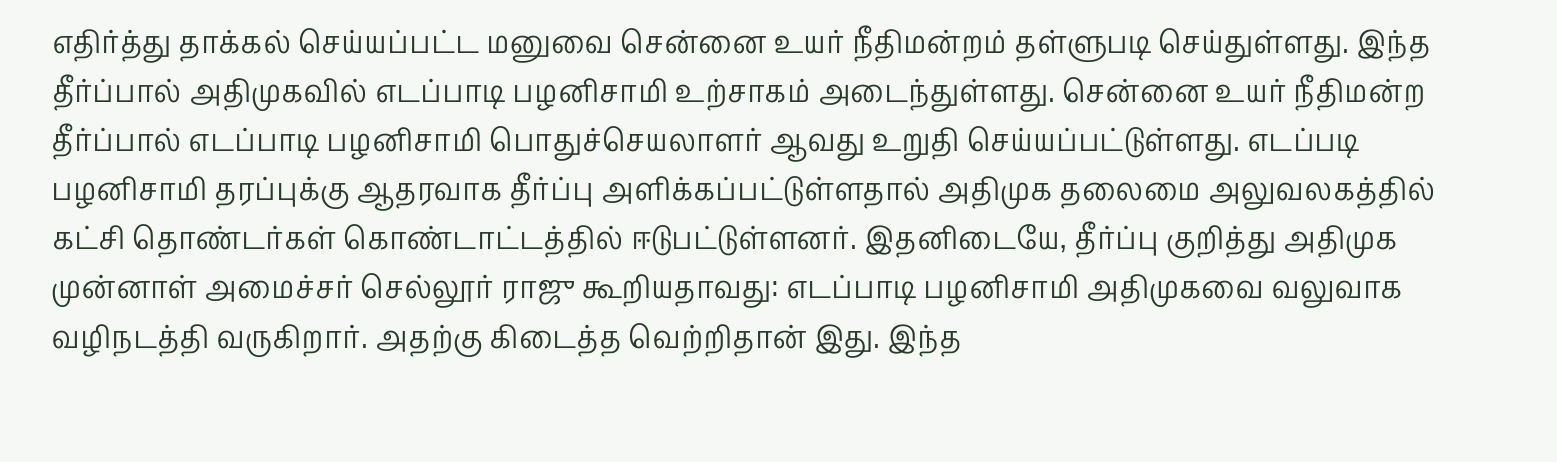எதிர்த்து தாக்கல் செய்யப்பட்ட மனுவை சென்னை உயர் நீதிமன்றம் தள்ளுபடி செய்துள்ளது. இந்த தீர்ப்பால் அதிமுகவில் எடப்பாடி பழனிசாமி உற்சாகம் அடைந்துள்ளது. சென்னை உயர் நீதிமன்ற தீர்ப்பால் எடப்பாடி பழனிசாமி பொதுச்செயலாளர் ஆவது உறுதி செய்யப்பட்டுள்ளது. எடப்படி பழனிசாமி தரப்புக்கு ஆதரவாக தீர்ப்பு அளிக்கப்பட்டுள்ளதால் அதிமுக தலைமை அலுவலகத்தில் கட்சி தொண்டர்கள் கொண்டாட்டத்தில் ஈடுபட்டுள்ளனர். இதனிடையே, தீர்ப்பு குறித்து அதிமுக முன்னாள் அமைச்சர் செல்லூர் ராஜு கூறியதாவது: எடப்பாடி பழனிசாமி அதிமுகவை வலுவாக வழிநடத்தி வருகிறார். அதற்கு கிடைத்த வெற்றிதான் இது. இந்த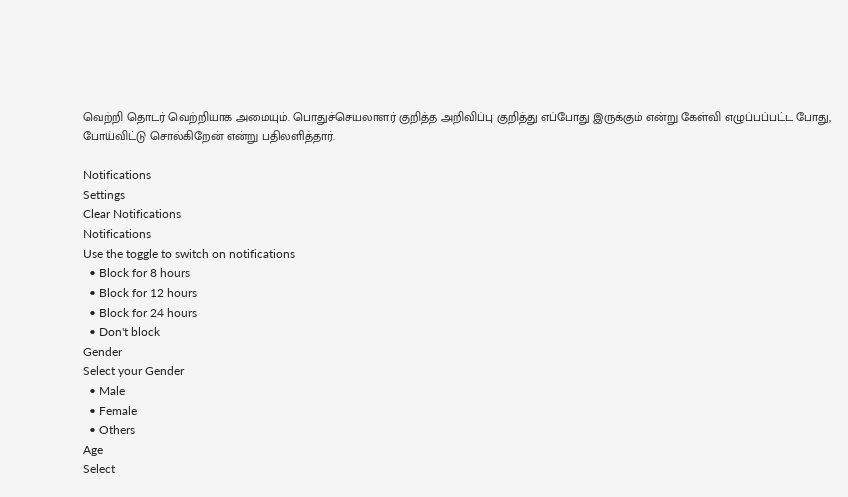வெற்றி தொடர் வெற்றியாக அமையும். பொதுச்செயலாளர் குறித்த அறிவிப்பு குறித்து எப்போது இருக்கும் என்று கேள்வி எழுப்பப்பட்ட போது, போய்விட்டு சொல்கிறேன் என்று பதிலளித்தார்.

Notifications
Settings
Clear Notifications
Notifications
Use the toggle to switch on notifications
  • Block for 8 hours
  • Block for 12 hours
  • Block for 24 hours
  • Don't block
Gender
Select your Gender
  • Male
  • Female
  • Others
Age
Select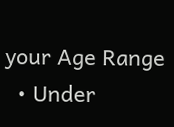your Age Range
  • Under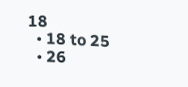18
  • 18 to 25
  • 26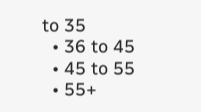to 35
  • 36 to 45
  • 45 to 55
  • 55+